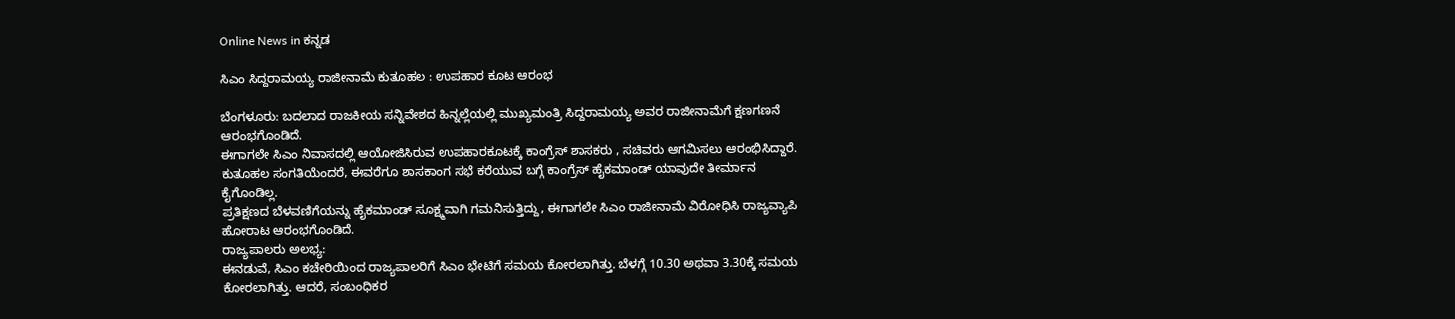Online News in ಕನ್ನಡ

ಸಿಎಂ ಸಿದ್ದರಾಮಯ್ಯ ರಾಜೀನಾಮೆ ಕುತೂಹಲ : ಉಪಹಾರ ಕೂಟ ಆರಂಭ

ಬೆಂಗಳೂರು: ಬದಲಾದ ರಾಜಕೀಯ ಸನ್ನಿವೇಶದ ಹಿನ್ನಲ್ಲೆಯಲ್ಲಿ ಮುಖ್ಯಮಂತ್ರಿ ಸಿದ್ದರಾಮಯ್ಯ ಅವರ ರಾಜೀನಾಮೆಗೆ ಕ್ಷಣಗಣನೆ ಆರಂಭಗೊಂಡಿದೆ.
ಈಗಾಗಲೇ ಸಿಎಂ ನಿವಾಸದಲ್ಲಿ ಆಯೋಜಿಸಿರುವ ಉಪಹಾರಕೂಟಕ್ಕೆ ಕಾಂಗ್ರೆಸ್ ಶಾಸಕರು , ಸಚಿವರು ಆಗಮಿಸಲು ಆರಂಭಿಸಿದ್ದಾರೆ. ಕುತೂಹಲ ಸಂಗತಿಯೆಂದರೆ, ಈವರೆಗೂ ಶಾಸಕಾಂಗ ಸಭೆ ಕರೆಯುವ ಬಗ್ಗೆ ಕಾಂಗ್ರೆಸ್ ಹೈಕಮಾಂಡ್ ಯಾವುದೇ ತೀರ್ಮಾನ ಕೈಗೊಂಡಿಲ್ಲ.
ಪ್ರತಿಕ್ಷಣದ ಬೆಳವಣಿಗೆಯನ್ನು ಹೈಕಮಾಂಡ್ ಸೂಕ್ಷ್ಮವಾಗಿ ಗಮನಿಸುತ್ತಿದ್ದು, ಈಗಾಗಲೇ ಸಿಎಂ ರಾಜೀನಾಮೆ ವಿರೋಧಿಸಿ ರಾಜ್ಯವ್ಯಾಪಿ ಹೋರಾಟ ಆರಂಭಗೊಂಡಿದೆ.
ರಾಜ್ಯಪಾಲರು ಅಲಭ್ಯ:
ಈನಡುವೆ, ಸಿಎಂ ಕಚೇರಿಯಿಂದ ರಾಜ್ಯಪಾಲರಿಗೆ ಸಿಎಂ ಭೇಟಿಗೆ ಸಮಯ ಕೋರಲಾಗಿತ್ತು. ಬೆಳಗ್ಗೆ 10.30 ಅಥವಾ 3.30ಕ್ಕೆ ಸಮಯ ಕೋರಲಾಗಿತ್ತು. ಆದರೆ, ಸಂಬಂಧಿಕರ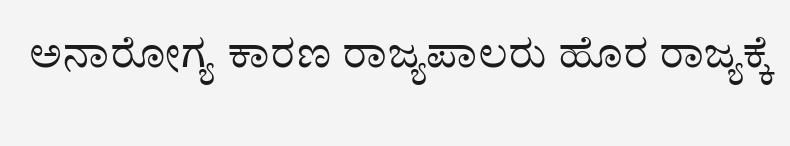ಅನಾರೋಗ್ಯ ಕಾರಣ ರಾಜ್ಯಪಾಲರು ಹೊರ ರಾಜ್ಯಕ್ಕೆ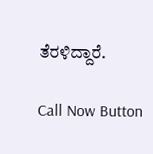ತೆರಳಿದ್ದಾರೆ.

Call Now Button